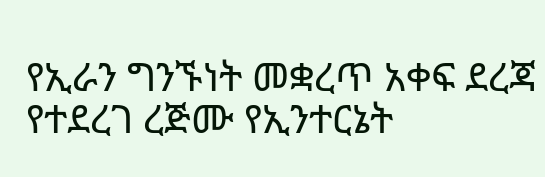የኢራን ግንኙነት መቋረጥ አቀፍ ደረጃ የተደረገ ረጅሙ የኢንተርኔት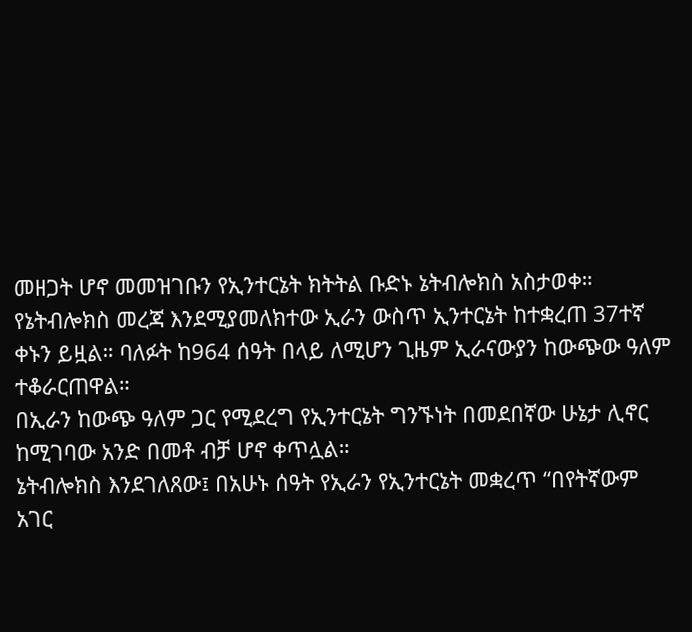መዘጋት ሆኖ መመዝገቡን የኢንተርኔት ክትትል ቡድኑ ኔትብሎክስ አስታወቀ።
የኔትብሎክስ መረጃ እንደሚያመለክተው ኢራን ውስጥ ኢንተርኔት ከተቋረጠ 37ተኛ ቀኑን ይዟል። ባለፉት ከ964 ሰዓት በላይ ለሚሆን ጊዜም ኢራናውያን ከውጭው ዓለም ተቆራርጠዋል።
በኢራን ከውጭ ዓለም ጋር የሚደረግ የኢንተርኔት ግንኙነት በመደበኛው ሁኔታ ሊኖር ከሚገባው አንድ በመቶ ብቻ ሆኖ ቀጥሏል።
ኔትብሎክስ እንደገለጸው፤ በአሁኑ ሰዓት የኢራን የኢንተርኔት መቋረጥ “በየትኛውም አገር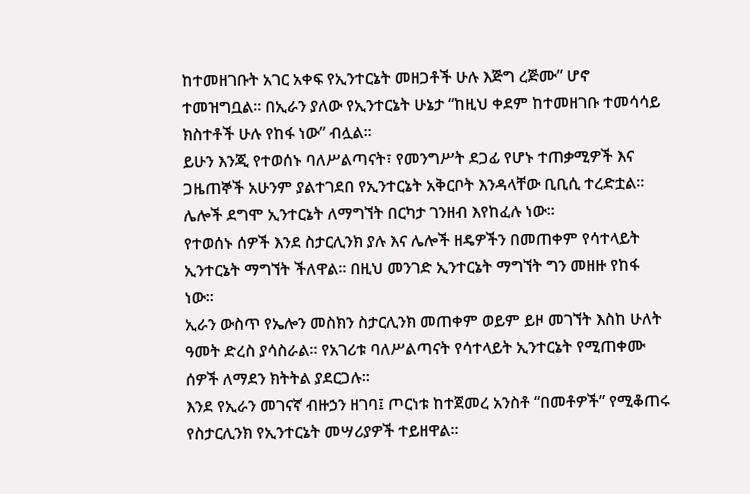ከተመዘገቡት አገር አቀፍ የኢንተርኔት መዘጋቶች ሁሉ እጅግ ረጅሙ” ሆኖ ተመዝግቧል። በኢራን ያለው የኢንተርኔት ሁኔታ “ከዚህ ቀደም ከተመዘገቡ ተመሳሳይ ክስተቶች ሁሉ የከፋ ነው” ብሏል።
ይሁን እንጂ የተወሰኑ ባለሥልጣናት፣ የመንግሥት ደጋፊ የሆኑ ተጠቃሚዎች እና ጋዜጠኞች አሁንም ያልተገደበ የኢንተርኔት አቅርቦት እንዳላቸው ቢቢሲ ተረድቷል። ሌሎች ደግሞ ኢንተርኔት ለማግኘት በርካታ ገንዘብ እየከፈሉ ነው።
የተወሰኑ ሰዎች እንደ ስታርሊንክ ያሉ እና ሌሎች ዘዴዎችን በመጠቀም የሳተላይት ኢንተርኔት ማግኘት ችለዋል። በዚህ መንገድ ኢንተርኔት ማግኘት ግን መዘዙ የከፋ ነው።
ኢራን ውስጥ የኤሎን መስክን ስታርሊንክ መጠቀም ወይም ይዞ መገኘት እስከ ሁለት ዓመት ድረስ ያሳስራል። የአገሪቱ ባለሥልጣናት የሳተላይት ኢንተርኔት የሚጠቀሙ ሰዎች ለማደን ክትትል ያደርጋሉ።
እንደ የኢራን መገናኛ ብዙኃን ዘገባ፤ ጦርነቱ ከተጀመረ አንስቶ “በመቶዎች” የሚቆጠሩ የስታርሊንክ የኢንተርኔት መሣሪያዎች ተይዘዋል።